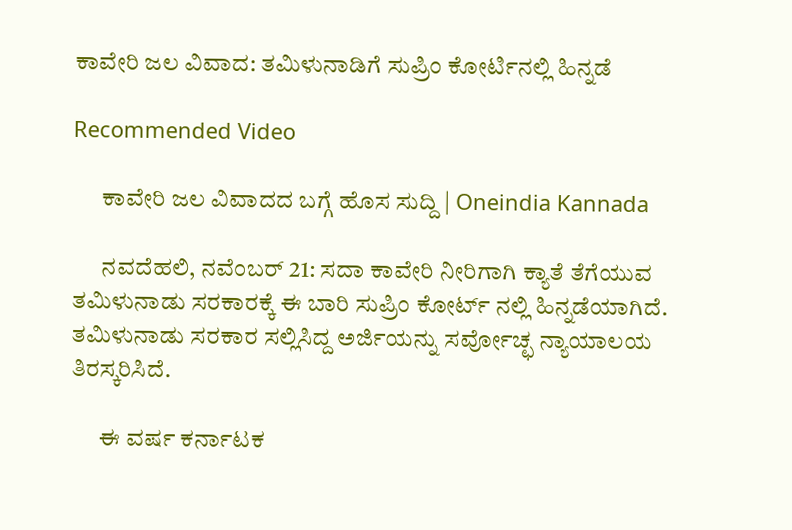ಕಾವೇರಿ ಜಲ ವಿವಾದ: ತಮಿಳುನಾಡಿಗೆ ಸುಪ್ರಿಂ ಕೋರ್ಟಿನಲ್ಲಿ ಹಿನ್ನಡೆ

Recommended Video

      ಕಾವೇರಿ ಜಲ ವಿವಾದದ ಬಗ್ಗೆ ಹೊಸ ಸುದ್ದಿ | Oneindia Kannada

      ನವದೆಹಲಿ, ನವೆಂಬರ್ 21: ಸದಾ ಕಾವೇರಿ ನೀರಿಗಾಗಿ ಕ್ಯಾತೆ ತೆಗೆಯುವ ತಮಿಳುನಾಡು ಸರಕಾರಕ್ಕೆ ಈ ಬಾರಿ ಸುಪ್ರಿಂ ಕೋರ್ಟ್ ನಲ್ಲಿ ಹಿನ್ನಡೆಯಾಗಿದೆ. ತಮಿಳುನಾಡು ಸರಕಾರ ಸಲ್ಲಿಸಿದ್ದ ಅರ್ಜಿಯನ್ನು ಸರ್ವೋಚ್ಛ ನ್ಯಾಯಾಲಯ ತಿರಸ್ಕರಿಸಿದೆ.

      ಈ ವರ್ಷ ಕರ್ನಾಟಕ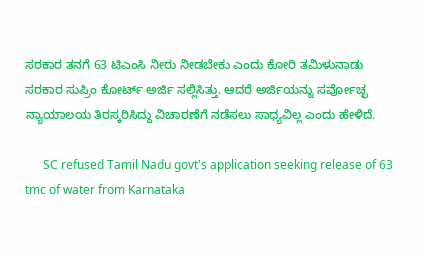ಸರಕಾರ ತನಗೆ 63 ಟಿಎಂಸಿ ನೀರು ನೀಡಬೇಕು ಎಂದು ಕೋರಿ ತಮಿಳುನಾಡು ಸರಕಾರ ಸುಪ್ರಿಂ ಕೋರ್ಟ್ ಅರ್ಜಿ ಸಲ್ಲಿಸಿತ್ತು. ಆದರೆ ಅರ್ಜಿಯನ್ನು ಸರ್ವೋಚ್ಛ ನ್ಯಾಯಾಲಯ ತಿರಸ್ಕರಿಸಿದ್ದು ವಿಚಾರಣೆಗೆ ನಡೆಸಲು ಸಾಧ್ಯವಿಲ್ಲ ಎಂದು ಹೇಳಿದೆ.

      SC refused Tamil Nadu govt's application seeking release of 63 tmc of water from Karnataka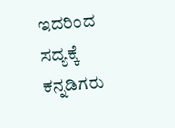ಇದರಿಂದ ಸದ್ಯಕ್ಕೆ ಕನ್ನಡಿಗರು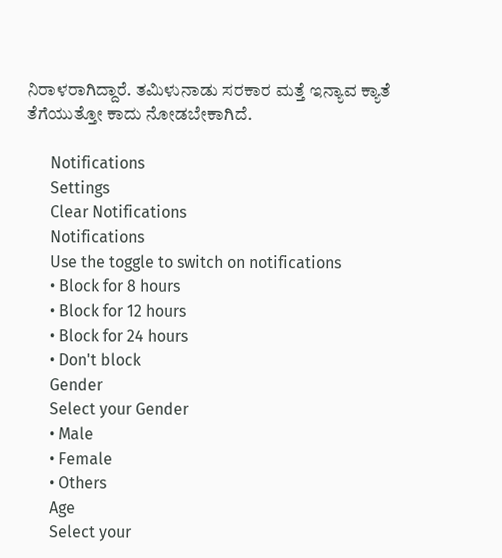ನಿರಾಳರಾಗಿದ್ದಾರೆ. ತಮಿಳುನಾಡು ಸರಕಾರ ಮತ್ತೆ ಇನ್ಯಾವ ಕ್ಯಾತೆ ತೆಗೆಯುತ್ತೋ ಕಾದು ನೋಡಬೇಕಾಗಿದೆ.

      Notifications
      Settings
      Clear Notifications
      Notifications
      Use the toggle to switch on notifications
      • Block for 8 hours
      • Block for 12 hours
      • Block for 24 hours
      • Don't block
      Gender
      Select your Gender
      • Male
      • Female
      • Others
      Age
      Select your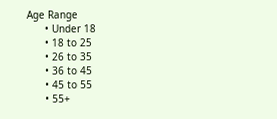Age Range
      • Under 18
      • 18 to 25
      • 26 to 35
      • 36 to 45
      • 45 to 55
      • 55+